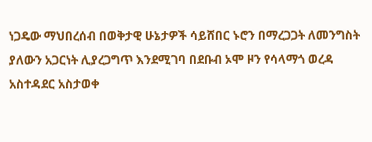ነጋዴው ማህበረሰብ በወቅታዊ ሁኔታዎች ሳይሸበር ኑሮን በማረጋጋት ለመንግስት ያለውን አጋርነት ሊያረጋግጥ እንደሚገባ በደቡብ ኦሞ ዞን የሳላማጎ ወረዳ አስተዳደር አስታወቀ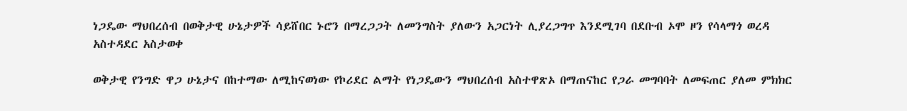ነጋዴው ማህበረሰብ በወቅታዊ ሁኔታዎች ሳይሸበር ኑሮን በማረጋጋት ለመንግስት ያለውን አጋርነት ሊያረጋግጥ እንደሚገባ በደቡብ ኦሞ ዞን የሳላማጎ ወረዳ አስተዳደር አስታወቀ

ወቅታዊ የንግድ ዋጋ ሁኔታና በከተማው ለሚከናወነው የኮሪደር ልማት የነጋዴውን ማህበረሰብ አስተዋጽኦ በማጠናከር የጋራ መግባባት ለመፍጠር ያለመ ምክክር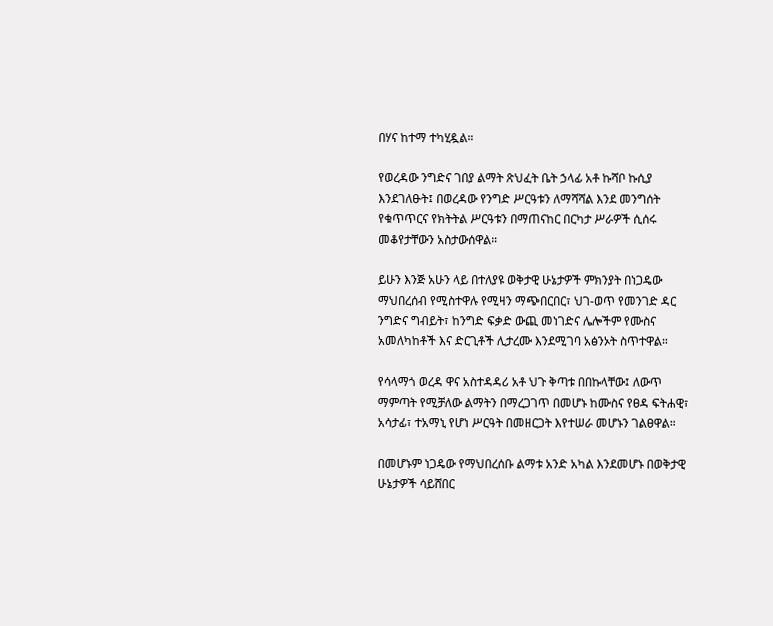በሃና ከተማ ተካሂዷል።

የወረዳው ንግድና ገበያ ልማት ጽህፈት ቤት ኃላፊ አቶ ኩሻቦ ኩሲያ እንደገለፁት፤ በወረዳው የንግድ ሥርዓቱን ለማሻሻል እንደ መንግሰት የቁጥጥርና የክትትል ሥርዓቱን በማጠናከር በርካታ ሥራዎች ሲሰሩ መቆየታቸውን አስታውሰዋል።

ይሁን እንጅ አሁን ላይ በተለያዩ ወቅታዊ ሁኔታዎች ምክንያት በነጋዴው ማህበረሰብ የሚስተዋሉ የሚዛን ማጭበርበር፣ ህገ-ወጥ የመንገድ ዳር ንግድና ግብይት፣ ከንግድ ፍቃድ ውጪ መነገድና ሌሎችም የሙስና አመለካከቶች እና ድርጊቶች ሊታረሙ እንደሚገባ አፅንኦት ስጥተዋል።

የሳላማጎ ወረዳ ዋና አስተዳዳሪ አቶ ህጉ ቅጣቱ በበኩላቸው፤ ለውጥ ማምጣት የሚቻለው ልማትን በማረጋገጥ በመሆኑ ከሙስና የፀዳ ፍትሐዊ፣ አሳታፊ፣ ተአማኒ የሆነ ሥርዓት በመዘርጋት እየተሠራ መሆኑን ገልፀዋል።

በመሆኑም ነጋዴው የማህበረሰቡ ልማቱ አንድ አካል እንደመሆኑ በወቅታዊ ሁኔታዎች ሳይሸበር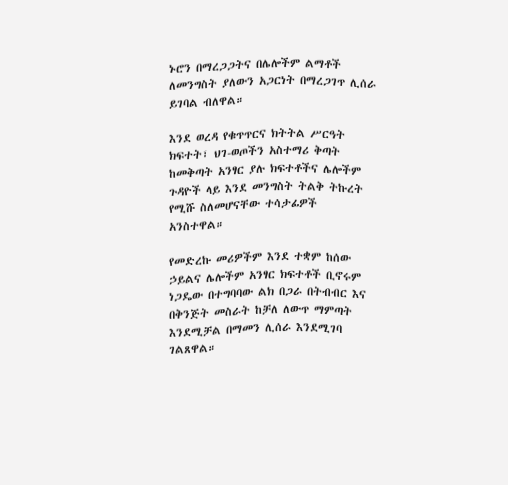ኑሮን በማረጋጋትና በሌሎችም ልማቶች ለመንግስት ያለውን አጋርነት በማረጋገጥ ሊሰራ ይገባል ብለዋል።

እንደ ወረዳ የቁጥጥርና ክትትል ሥርዓት ክፍተት፣ ህገ-ወጦችን አስተማሪ ቅጣት ከመቅጣት አንፃር ያሉ ክፍተቶችና ሌሎችም ጉዳዮች ላይ እንደ መንግስት ትልቅ ትኩረት የሚሹ ስለመሆናቸው ተሳታፊዎች አንስተዋል።

የመድረኩ መሪዎችም እንደ ተቋም ከሰው ኃይልና ሌሎችም አንፃር ክፍተቶች ቢኖሩም ነጋዴው በተግባባው ልክ በጋራ በትብብር እና በቅንጅት መስራት ከቻለ ለውጥ ማምጣት እንደሚቻል በማመን ሊሰራ እንደሚገባ ገልጸዋል።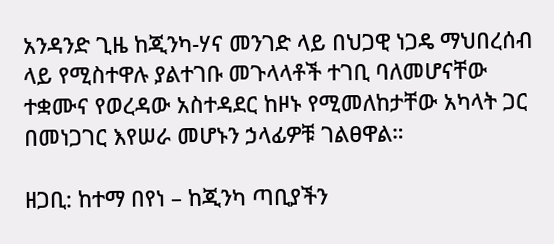አንዳንድ ጊዜ ከጂንካ-ሃና መንገድ ላይ በህጋዊ ነጋዴ ማህበረሰብ ላይ የሚስተዋሉ ያልተገቡ መጉላላቶች ተገቢ ባለመሆናቸው ተቋሙና የወረዳው አስተዳደር ከዞኑ የሚመለከታቸው አካላት ጋር በመነጋገር እየሠራ መሆኑን ኃላፊዎቹ ገልፀዋል።

ዘጋቢ: ከተማ በየነ – ከጂንካ ጣቢያችን